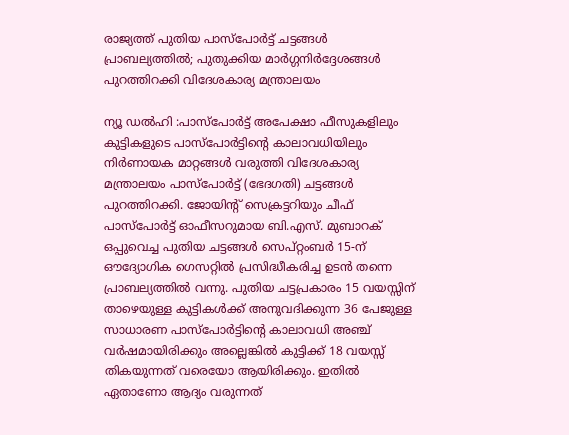രാജ്യത്ത് പുതിയ പാസ്പോർട്ട് ചട്ടങ്ങൾ പ്രാബല്യത്തിൽ; പുതുക്കിയ മാർഗ്ഗനിർദ്ദേശങ്ങൾ പുറത്തിറക്കി വിദേശകാര്യ മന്ത്രാലയം

ന്യൂ ഡൽഹി :പാസ്പോർട്ട് അപേക്ഷാ ഫീസുകളിലും കുട്ടികളുടെ പാസ്പോർട്ടിന്റെ കാലാവധിയിലും നിർണായക മാറ്റങ്ങൾ വരുത്തി വിദേശകാര്യ മന്ത്രാലയം പാസ്പോർട്ട് (ഭേദഗതി) ചട്ടങ്ങൾ പുറത്തിറക്കി. ജോയിന്റ് സെക്രട്ടറിയും ചീഫ് പാസ്പോർട്ട് ഓഫീസറുമായ ബി.എസ്. മുബാറക് ഒപ്പുവെച്ച പുതിയ ചട്ടങ്ങൾ സെപ്റ്റംബർ 15-ന് ഔദ്യോഗിക ഗെസറ്റിൽ പ്രസിദ്ധീകരിച്ച ഉടൻ തന്നെ പ്രാബല്യത്തിൽ വന്നു. പുതിയ ചട്ടപ്രകാരം 15 വയസ്സിന് താഴെയുള്ള കുട്ടികൾക്ക് അനുവദിക്കുന്ന 36 പേജുള്ള സാധാരണ പാസ്പോർട്ടിന്റെ കാലാവധി അഞ്ച് വർഷമായിരിക്കും അല്ലെങ്കിൽ കുട്ടിക്ക് 18 വയസ്സ് തികയുന്നത് വരെയോ ആയിരിക്കും. ഇതിൽ ഏതാണോ ആദ്യം വരുന്നത്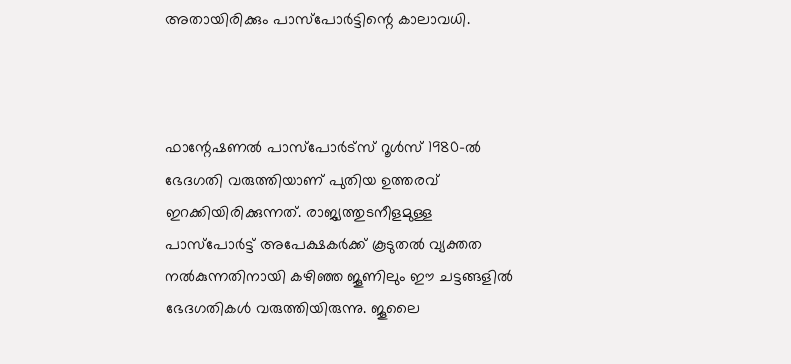അതായിരിക്കും പാസ്പോർട്ടിന്റെ കാലാവധി.



ഫാന്റേഷണൽ പാസ്പോർട്സ് റൂൾസ് 1980-ൽ ഭേദഗതി വരുത്തിയാണ് പുതിയ ഉത്തരവ് ഇറക്കിയിരിക്കുന്നത്. രാജ്യത്തുടനീളമുള്ള പാസ്പോർട്ട് അപേക്ഷകർക്ക് കൂടുതൽ വ്യക്തത നൽകുന്നതിനായി കഴിഞ്ഞ ജൂണിലും ഈ ചട്ടങ്ങളിൽ ഭേദഗതികൾ വരുത്തിയിരുന്നു. ജൂലൈ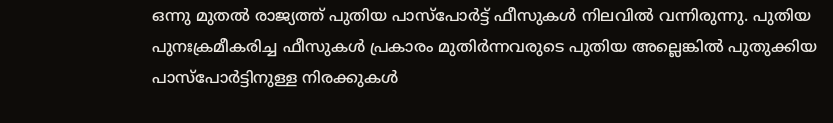ഒന്നു മുതൽ രാജ്യത്ത് പുതിയ പാസ്പോർട്ട് ഫീസുകൾ നിലവിൽ വന്നിരുന്നു. പുതിയ പുനഃക്രമീകരിച്ച ഫീസുകൾ പ്രകാരം മുതിർന്നവരുടെ പുതിയ അല്ലെങ്കിൽ പുതുക്കിയ പാസ്പോർട്ടിനുള്ള നിരക്കുകൾ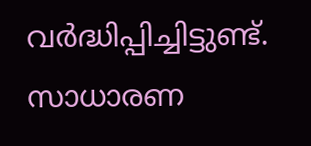വർദ്ധിപ്പിച്ചിട്ടുണ്ട്. സാധാരണ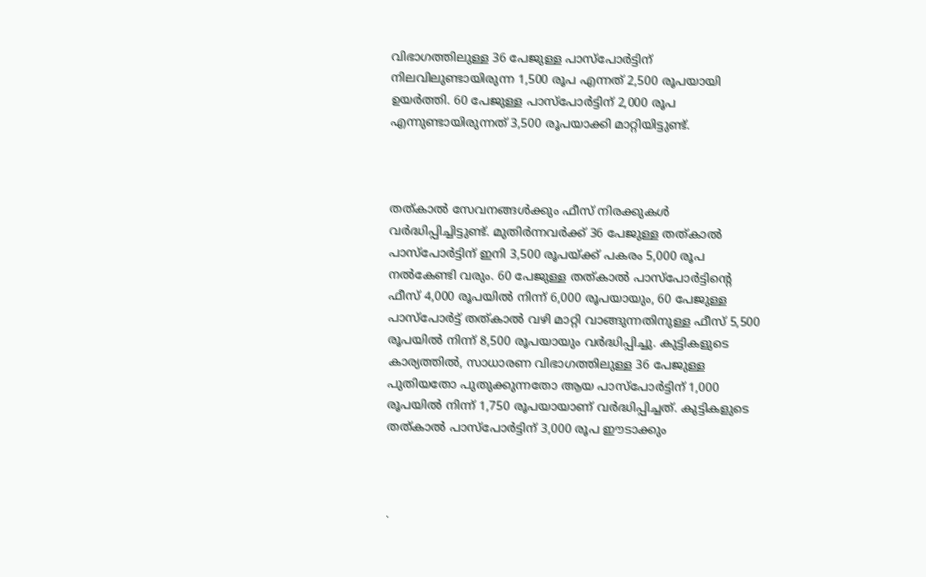വിഭാഗത്തിലുള്ള 36 പേജുള്ള പാസ്പോർട്ടിന് നിലവിലുണ്ടായിരുന്ന 1,500 രൂപ എന്നത് 2,500 രൂപയായി ഉയർത്തി. 60 പേജുള്ള പാസ്പോർട്ടിന് 2,000 രൂപ എന്നുണ്ടായിരുന്നത് 3,500 രൂപയാക്കി മാറ്റിയിട്ടുണ്ട്.



തത്കാൽ സേവനങ്ങൾക്കും ഫീസ് നിരക്കുകൾ വർദ്ധിപ്പിച്ചിട്ടുണ്ട്. മുതിർന്നവർക്ക് 36 പേജുള്ള തത്കാൽ പാസ്പോർട്ടിന് ഇനി 3,500 രൂപയ്ക്ക് പകരം 5,000 രൂപ നൽകേണ്ടി വരും. 60 പേജുള്ള തത്കാൽ പാസ്പോർട്ടിന്റെ ഫീസ് 4,000 രൂപയിൽ നിന്ന് 6,000 രൂപയായും, 60 പേജുള്ള പാസ്പോർട്ട് തത്കാൽ വഴി മാറ്റി വാങ്ങുന്നതിനുള്ള ഫീസ് 5,500 രൂപയിൽ നിന്ന് 8,500 രൂപയായും വർദ്ധിപ്പിച്ചു. കുട്ടികളുടെ കാര്യത്തിൽ, സാധാരണ വിഭാഗത്തിലുള്ള 36 പേജുള്ള പുതിയതോ പുതുക്കുന്നതോ ആയ പാസ്പോർട്ടിന് 1,000 രൂപയിൽ നിന്ന് 1,750 രൂപയായാണ് വർദ്ധിപ്പിച്ചത്. കുട്ടികളുടെ തത്കാൽ പാസ്പോർട്ടിന് 3,000 രൂപ ഈടാക്കും



.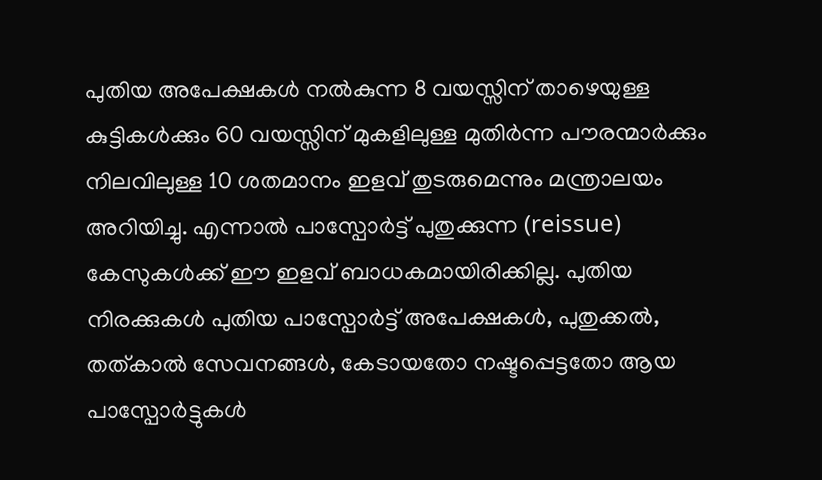പുതിയ അപേക്ഷകൾ നൽകുന്ന 8 വയസ്സിന് താഴെയുള്ള കുട്ടികൾക്കും 60 വയസ്സിന് മുകളിലുള്ള മുതിർന്ന പൗരന്മാർക്കും നിലവിലുള്ള 10 ശതമാനം ഇളവ് തുടരുമെന്നും മന്ത്രാലയം അറിയിച്ചു. എന്നാൽ പാസ്പോർട്ട് പുതുക്കുന്ന (reissue) കേസുകൾക്ക് ഈ ഇളവ് ബാധകമായിരിക്കില്ല. പുതിയ നിരക്കുകൾ പുതിയ പാസ്പോർട്ട് അപേക്ഷകൾ, പുതുക്കൽ, തത്കാൽ സേവനങ്ങൾ, കേടായതോ നഷ്ടപ്പെട്ടതോ ആയ പാസ്പോർട്ടുകൾ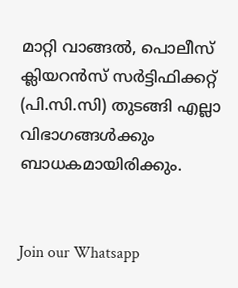മാറ്റി വാങ്ങൽ, പൊലീസ് ക്ലിയറൻസ് സർട്ടിഫിക്കറ്റ് (പി.സി.സി) തുടങ്ങി എല്ലാ വിഭാഗങ്ങൾക്കും ബാധകമായിരിക്കും.


Join our Whatsapp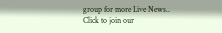group for more Live News..
Click to join our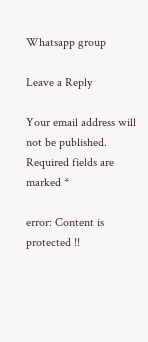Whatsapp group

Leave a Reply

Your email address will not be published. Required fields are marked *

error: Content is protected !!